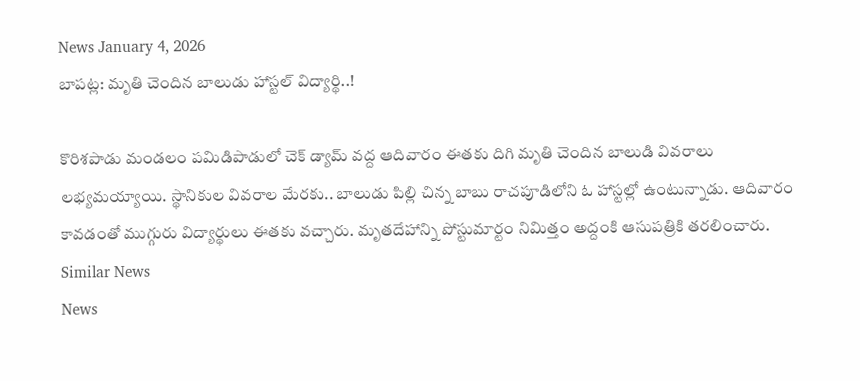News January 4, 2026
బాపట్ల: మృతి చెందిన బాలుడు హాస్టల్ విద్యార్థి..!

కొరిశపాడు మండలం పమిడిపాడులో చెక్ డ్యామ్ వద్ద ఆదివారం ఈతకు దిగి మృతి చెందిన బాలుడి వివరాలు లభ్యమయ్యాయి. స్థానికుల వివరాల మేరకు.. బాలుడు పిల్లి చిన్న బాబు రాచపూడిలోని ఓ హాస్టల్లో ఉంటున్నాడు. ఆదివారం కావడంతో ముగ్గురు విద్యార్థులు ఈతకు వచ్చారు. మృతదేహాన్ని పోస్టుమార్టం నిమిత్తం అద్దంకి ఆసుపత్రికి తరలించారు.
Similar News
News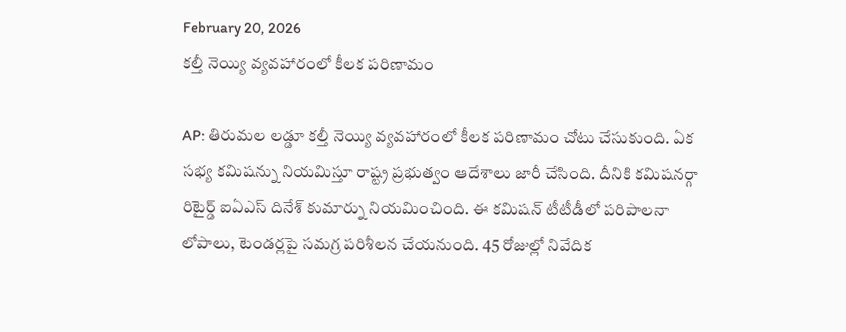February 20, 2026
కల్తీ నెయ్యి వ్యవహారంలో కీలక పరిణామం

AP: తిరుమల లడ్డూ కల్తీ నెయ్యి వ్యవహారంలో కీలక పరిణామం చోటు చేసుకుంది. ఏక సభ్య కమిషన్ను నియమిస్తూ రాష్ట్ర ప్రభుత్వం ఆదేశాలు జారీ చేసింది. దీనికి కమిషనర్గా రిటైర్డ్ ఐఏఎస్ దినేశ్ కుమార్ను నియమించింది. ఈ కమిషన్ టీటీడీలో పరిపాలనా లోపాలు, టెండర్లపై సమగ్ర పరిశీలన చేయనుంది. 45 రోజుల్లో నివేదిక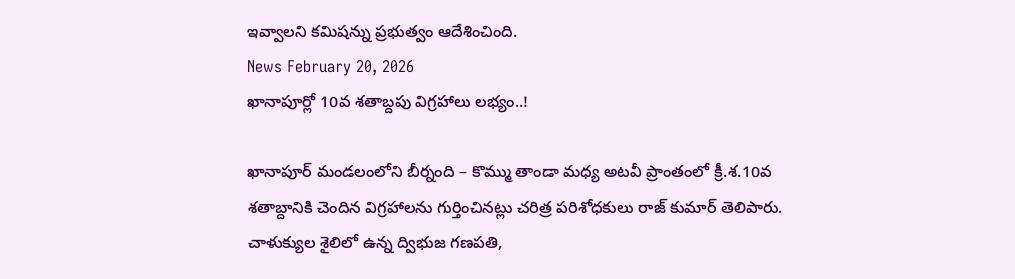ఇవ్వాలని కమిషన్ను ప్రభుత్వం ఆదేశించింది.
News February 20, 2026
ఖానాపూర్లో 10వ శతాబ్దపు విగ్రహాలు లభ్యం..!

ఖానాపూర్ మండలంలోని బీర్నంది – కొమ్ము తాండా మధ్య అటవీ ప్రాంతంలో క్రీ.శ.10వ శతాబ్దానికి చెందిన విగ్రహాలను గుర్తించినట్లు చరిత్ర పరిశోధకులు రాజ్ కుమార్ తెలిపారు. చాళుక్యుల శైలిలో ఉన్న ద్విభుజ గణపతి,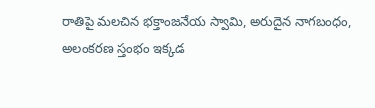రాతిపై మలచిన భక్తాంజనేయ స్వామి, అరుదైన నాగబంధం, అలంకరణ స్తంభం ఇక్కడ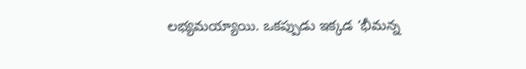లభ్యమయ్యాయి. ఒకప్పుడు ఇక్కడ ‘భీమన్న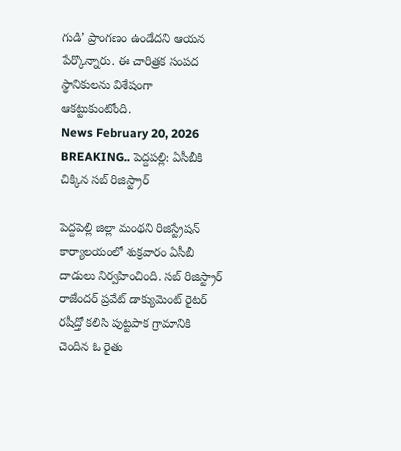గుడి’ ప్రాంగణం ఉండేదని ఆయన పేర్కొన్నారు. ఈ చారిత్రక సంపద స్థానికులను విశేషంగా ఆకట్టుకుంటోంది.
News February 20, 2026
BREAKING.. పెద్దపల్లి: ఏసీబీకి చిక్కిన సబ్ రిజిస్ట్రార్

పెద్దపెల్లి జిల్లా మంథని రిజిస్ట్రేషన్ కార్యాలయంలో శుక్రవారం ఏసీబీ దాడులు నిర్వహించింది. సబ్ రిజిస్ట్రార్ రాజేందర్ ప్రవేట్ డాక్యుమెంట్ రైటర్ రషీద్తో కలిసి పుట్టపాక గ్రామానికి చెందిన ఓ రైతు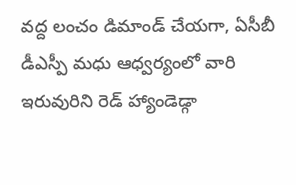వద్ద లంచం డిమాండ్ చేయగా, ఏసీబీ డీఎస్పీ మధు ఆధ్వర్యంలో వారి ఇరువురిని రెడ్ హ్యాండెడ్గా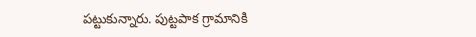పట్టుకున్నారు. పుట్టపాక గ్రామానికి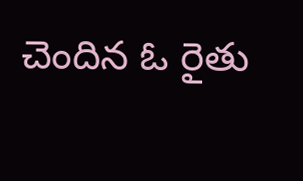చెందిన ఓ రైతు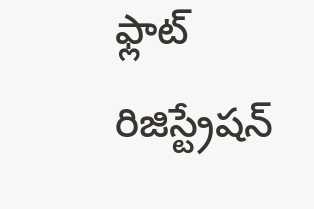ఫ్లాట్ రిజిస్ట్రేషన్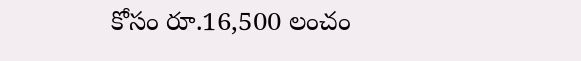కోసం రూ.16,500 లంచం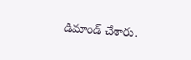డిమాండ్ చేశారు.